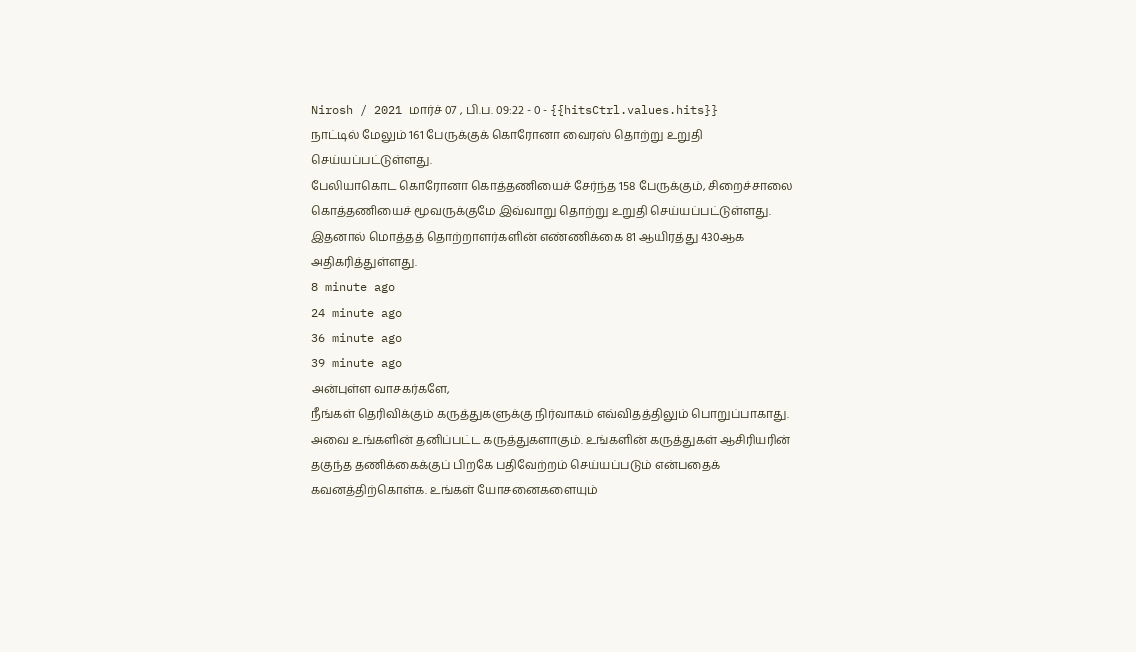Nirosh / 2021 மார்ச் 07 , பி.ப. 09:22 - 0 - {{hitsCtrl.values.hits}}
நாட்டில் மேலும் 161 பேருக்குக் கொரோனா வைரஸ் தொற்று உறுதி செய்யப்பட்டுள்ளது.
பேலியாகொட கொரோனா கொத்தணியைச் சேர்ந்த 158 பேருக்கும், சிறைச்சாலை கொத்தணியைச் மூவருக்குமே இவ்வாறு தொற்று உறுதி செய்யப்பட்டுள்ளது. இதனால் மொத்தத் தொற்றாளர்களின் எண்ணிக்கை 81 ஆயிரத்து 430ஆக அதிகரித்துள்ளது.
8 minute ago
24 minute ago
36 minute ago
39 minute ago
அன்புள்ள வாசகர்களே,
நீங்கள் தெரிவிக்கும் கருத்துகளுக்கு நிர்வாகம் எவ்விதத்திலும் பொறுப்பாகாது. அவை உங்களின் தனிப்பட்ட கருத்துகளாகும். உங்களின் கருத்துகள் ஆசிரியரின் தகுந்த தணிக்கைக்குப் பிறகே பதிவேற்றம் செய்யப்படும் என்பதைக் கவனத்திற்கொள்க. உங்கள் யோசனைகளையும்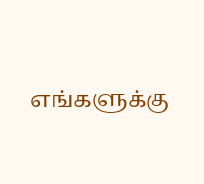எங்களுக்கு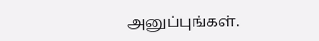அனுப்புங்கள்.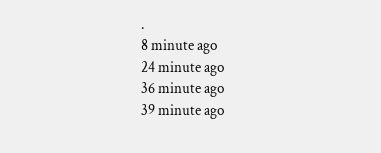.
8 minute ago
24 minute ago
36 minute ago
39 minute ago